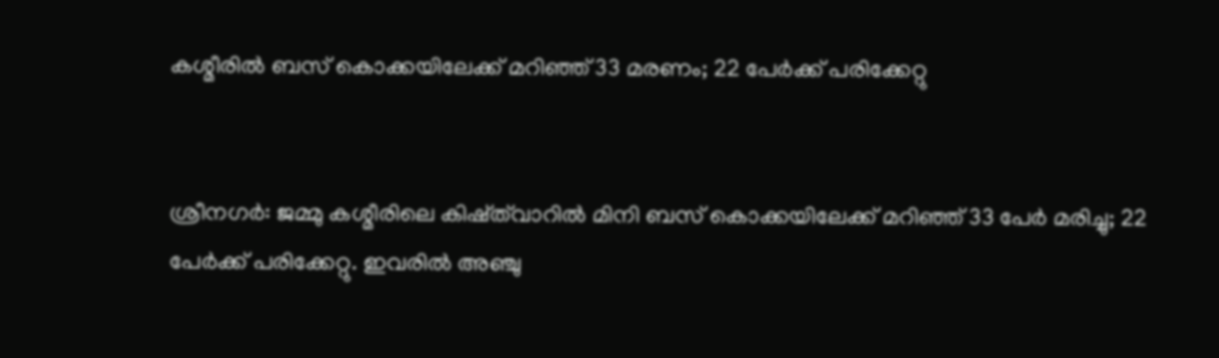കശ്മീരില്‍ ബസ് കൊക്കയിലേക്ക് മറിഞ്ഞ് 33 മരണം; 22 പേര്‍ക്ക് പരിക്കേറ്റു


ശ്രീനഗര്‍: ജമ്മു കശ്മീരിലെ കിഷ്ത്‌വാറില്‍ മിനി ബസ് കൊക്കയിലേക്ക് മറിഞ്ഞ് 33 പേര്‍ മരിച്ചു; 22 പേര്‍ക്ക് പരിക്കേറ്റു. ഇവരില്‍ അഞ്ചു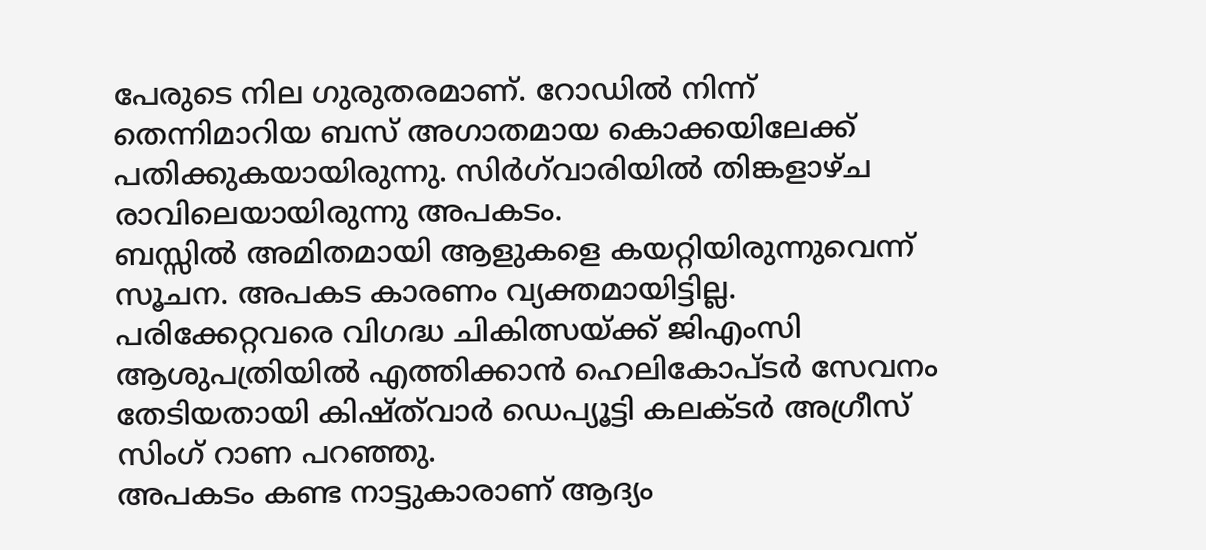പേരുടെ നില ഗുരുതരമാണ്. റോഡില്‍ നിന്ന് തെന്നിമാറിയ ബസ് അഗാതമായ കൊക്കയിലേക്ക് പതിക്കുകയായിരുന്നു. സിര്‍ഗ്‌വാരിയില്‍ തിങ്കളാഴ്ച രാവിലെയായിരുന്നു അപകടം.
ബസ്സില്‍ അമിതമായി ആളുകളെ കയറ്റിയിരുന്നുവെന്ന് സൂചന. അപകട കാരണം വ്യക്തമായിട്ടില്ല. പരിക്കേറ്റവരെ വിഗദ്ധ ചികിത്സയ്ക്ക് ജിഎംസി ആശുപത്രിയില്‍ എത്തിക്കാന്‍ ഹെലികോപ്ടര്‍ സേവനം തേടിയതായി കിഷ്ത്‌വാര്‍ ഡെപ്യൂട്ടി കലക്ടര്‍ അഗ്രീസ് സിംഗ് റാണ പറഞ്ഞു.
അപകടം കണ്ട നാട്ടുകാരാണ് ആദ്യം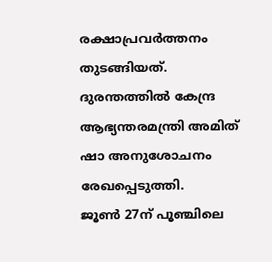രക്ഷാപ്രവര്‍ത്തനം തുടങ്ങിയത്. ദുരന്തത്തില്‍ കേന്ദ്ര ആഭ്യന്തരമന്ത്രി അമിത് ഷാ അനുശോചനം രേഖപ്പെടുത്തി.
ജൂണ്‍ 27ന് പൂഞ്ചിലെ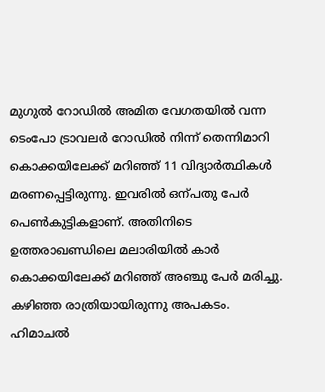മുഗുല്‍ റോഡില്‍ അമിത വേഗതയില്‍ വന്ന ടെംപോ ട്രാവലര്‍ റോഡില്‍ നിന്ന് തെന്നിമാറി കൊക്കയിലേക്ക് മറിഞ്ഞ് 11 വിദ്യാര്‍ത്ഥികള്‍ മരണപ്പെട്ടിരുന്നു. ഇവരില്‍ ഒന്പതു പേര്‍ പെണ്‍കുട്ടികളാണ്. അതിനിടെ ഉത്തരാഖണ്ഡിലെ മലാരിയില്‍ കാര്‍ കൊക്കയിലേക്ക് മറിഞ്ഞ് അഞ്ചു പേര്‍ മരിച്ചു. കഴിഞ്ഞ രാത്രിയായിരുന്നു അപകടം. ഹിമാചല്‍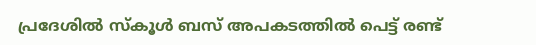പ്രദേശില്‍ സ്‌കൂള്‍ ബസ് അപകടത്തില്‍ പെട്ട് രണ്ട്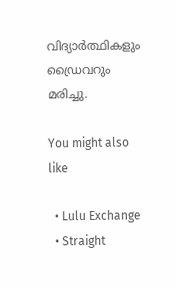വിദ്യാര്‍ത്ഥികളും ഡ്രൈവറും മരിച്ചു.

You might also like

  • Lulu Exchange
  • Straight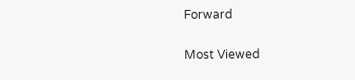Forward

Most Viewed